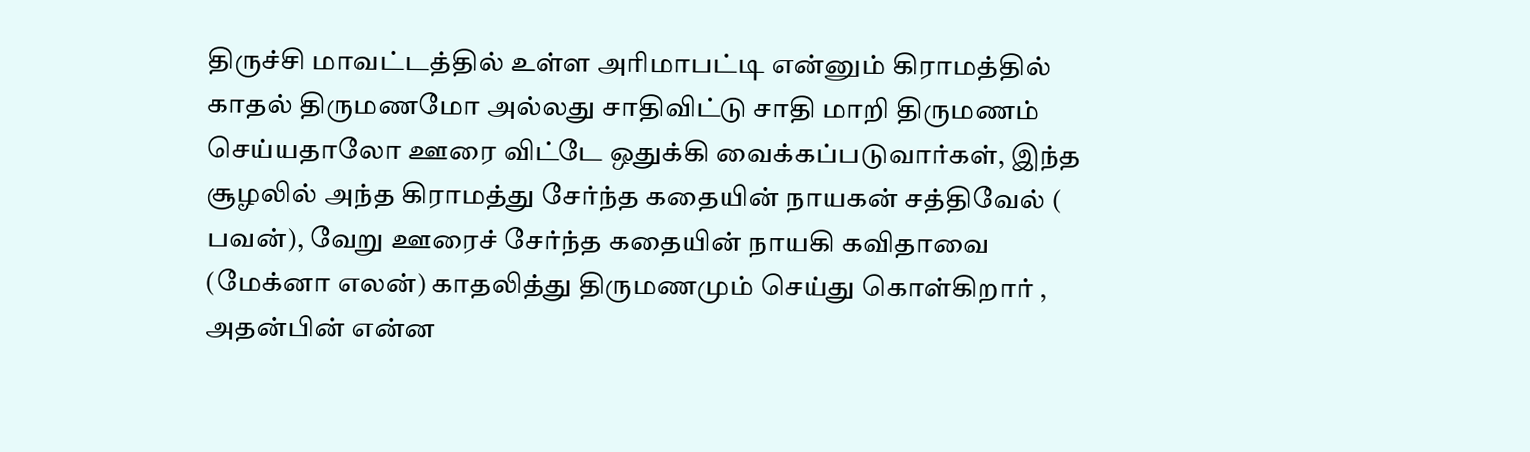திருச்சி மாவட்டத்தில் உள்ள அரிமாபட்டி என்னும் கிராமத்தில் காதல் திருமணமோ அல்லது சாதிவிட்டு சாதி மாறி திருமணம் செய்யதாலோ ஊரை விட்டே ஒதுக்கி வைக்கப்படுவார்கள், இந்த சூழலில் அந்த கிராமத்து சேர்ந்த கதையின் நாயகன் சத்திவேல் ( பவன்), வேறு ஊரைச் சேர்ந்த கதையின் நாயகி கவிதாவை (மேக்னா எலன்) காதலித்து திருமணமும் செய்து கொள்கிறார் , அதன்பின் என்ன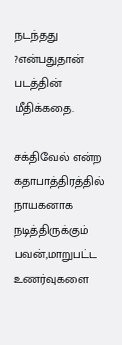நடந்தது ?என்பதுதான் படத்தின் மீதிக்கதை.

சக்திவேல் என்ற கதாபாத்திரத்தில் நாயகனாக நடித்திருக்கும் பவன்,மாறுபட்ட உணர்வுகளை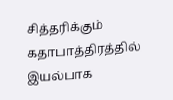சித்தரிக்கும் கதாபாத்திரத்தில் இயல்பாக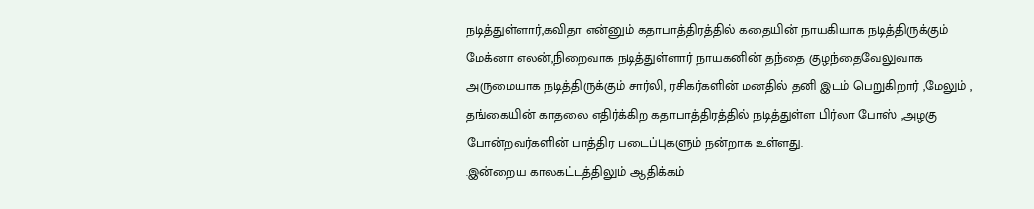நடித்துள்ளார்,கவிதா என்னும் கதாபாத்திரத்தில் கதையின் நாயகியாக நடித்திருக்கும் மேக்னா எலன்,நிறைவாக நடித்துள்ளார் நாயகனின் தந்தை குழந்தைவேலுவாக அருமையாக நடித்திருக்கும் சார்லி, ரசிகர்களின் மனதில் தனி இடம் பெறுகிறார் ,மேலும் , தங்கையின் காதலை எதிர்க்கிற கதாபாத்திரத்தில் நடித்துள்ள பிர்லா போஸ் ,அழகு போன்றவர்களின் பாத்திர படைப்புகளும் நன்றாக உள்ளது.
.இன்றைய காலகட்டத்திலும் ஆதிக்கம்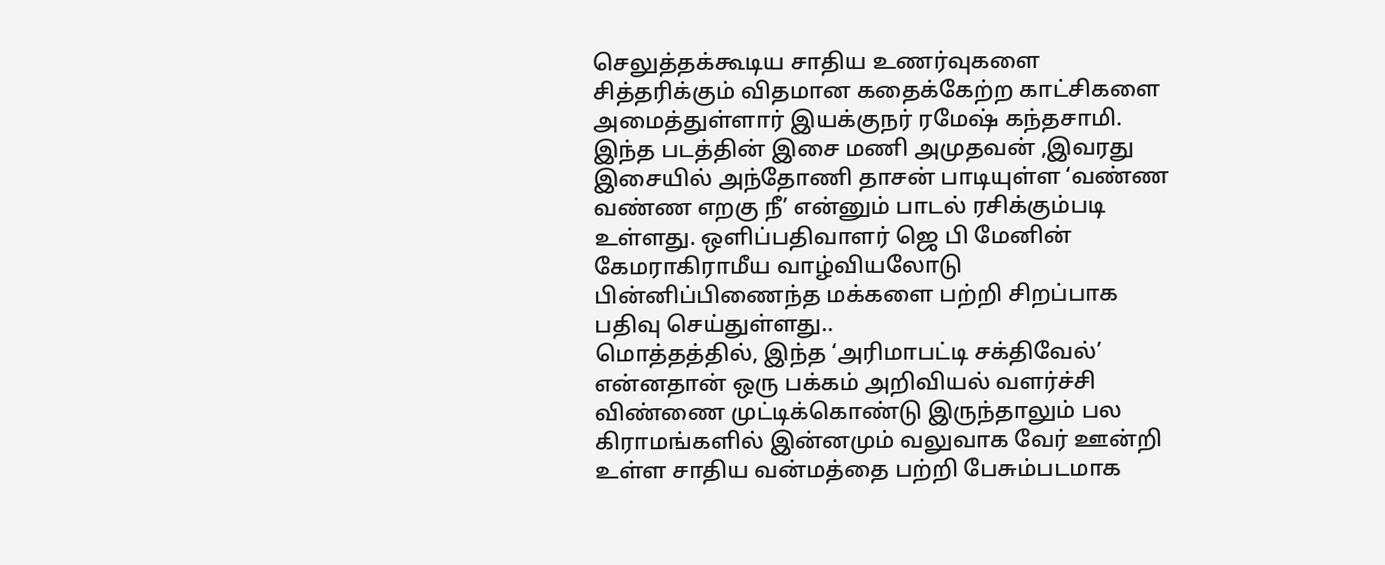செலுத்தக்கூடிய சாதிய உணர்வுகளை சித்தரிக்கும் விதமான கதைக்கேற்ற காட்சிகளை அமைத்துள்ளார் இயக்குநர் ரமேஷ் கந்தசாமி.
இந்த படத்தின் இசை மணி அமுதவன் ,இவரது இசையில் அந்தோணி தாசன் பாடியுள்ள ‘வண்ண வண்ண எறகு நீ’ என்னும் பாடல் ரசிக்கும்படி உள்ளது. ஒளிப்பதிவாளர் ஜெ பி மேனின் கேமராகிராமீய வாழ்வியலோடு பின்னிப்பிணைந்த மக்களை பற்றி சிறப்பாக பதிவு செய்துள்ளது..
மொத்தத்தில், இந்த ‘அரிமாபட்டி சக்திவேல்’ என்னதான் ஒரு பக்கம் அறிவியல் வளர்ச்சி விண்ணை முட்டிக்கொண்டு இருந்தாலும் பல கிராமங்களில் இன்னமும் வலுவாக வேர் ஊன்றி உள்ள சாதிய வன்மத்தை பற்றி பேசும்படமாக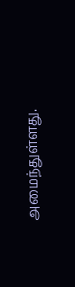அமைந்துள்ளது.